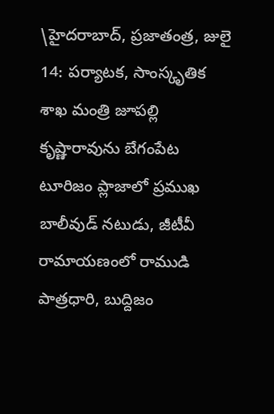\హైదరాబాద్, ప్రజాతంత్ర, జులై 14: పర్యాటక, సాంస్కృతిక శాఖ మంత్రి జూపల్లి కృష్ణారావును బేగంపేట టూరిజం ప్లాజాలో ప్రముఖ బాలీవుడ్ నటుడు, జీటీవీ రామాయణంలో రాముడి పాత్రధారి, బుద్దిజం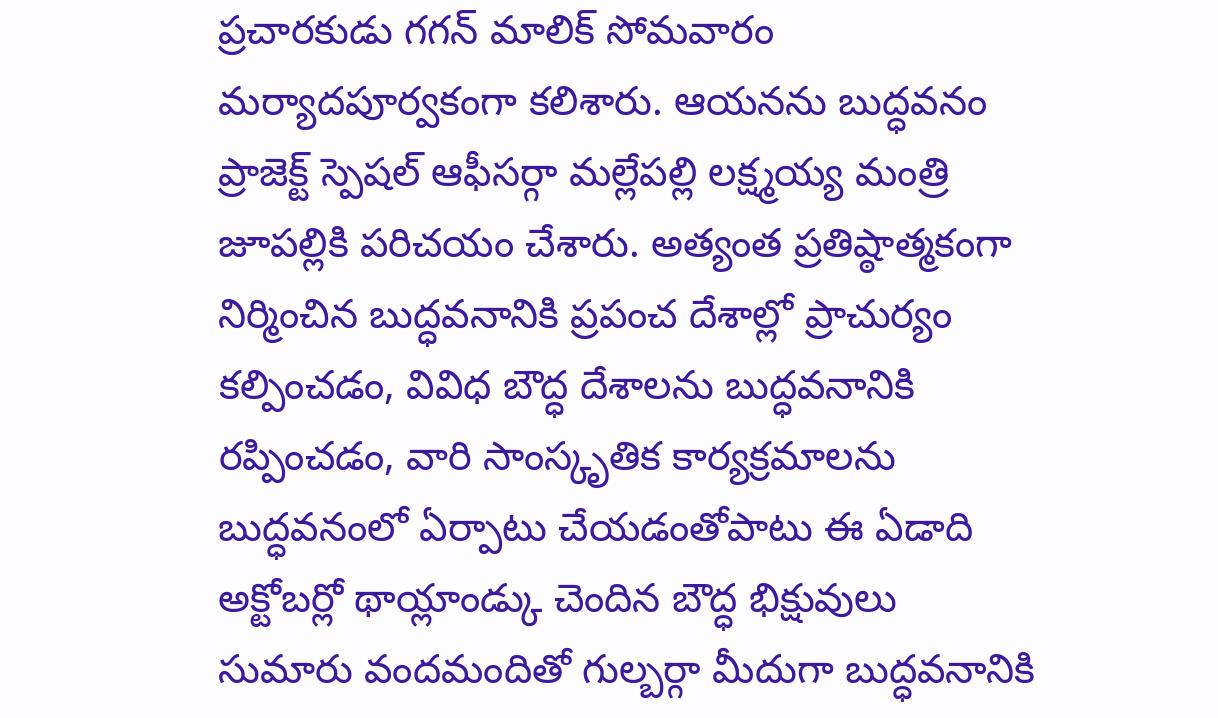ప్రచారకుడు గగన్ మాలిక్ సోమవారం మర్యాదపూర్వకంగా కలిశారు. ఆయనను బుద్ధవనం ప్రాజెక్ట్ స్పెషల్ ఆఫీసర్గా మల్లేపల్లి లక్ష్మయ్య మంత్రి జూపల్లికి పరిచయం చేశారు. అత్యంత ప్రతిష్ఠాత్మకంగా నిర్మించిన బుద్ధవనానికి ప్రపంచ దేశాల్లో ప్రాచుర్యం కల్పించడం, వివిధ బౌద్ధ దేశాలను బుద్ధవనానికి రప్పించడం, వారి సాంస్కృతిక కార్యక్రమాలను బుద్ధవనంలో ఏర్పాటు చేయడంతోపాటు ఈ ఏడాది అక్టోబర్లో థాయ్లాండ్కు చెందిన బౌద్ధ భిక్షువులు సుమారు వందమందితో గుల్బర్గా మీదుగా బుద్ధవనానికి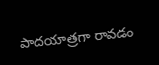పాదయాత్రగా రావడం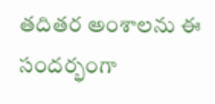తదితర అంశాలను ఈ సందర్భంగా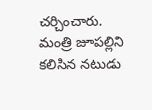చర్చించారు.
మంత్రి జూపల్లిని కలిసిన నటుడు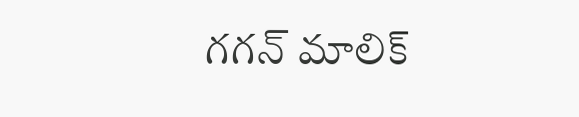గగన్ మాలిక్